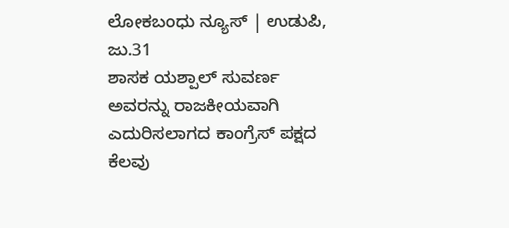ಲೋಕಬಂಧು ನ್ಯೂಸ್ | ಉಡುಪಿ, ಜು.31
ಶಾಸಕ ಯಶ್ಪಾಲ್ ಸುವರ್ಣ ಅವರನ್ನು ರಾಜಕೀಯವಾಗಿ ಎದುರಿಸಲಾಗದ ಕಾಂಗ್ರೆಸ್ ಪಕ್ಷದ ಕೆಲವು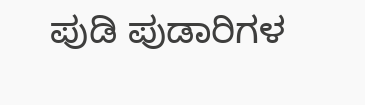ಪುಡಿ ಪುಡಾರಿಗಳ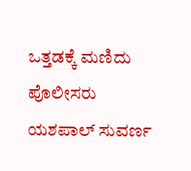ಒತ್ತಡಕ್ಕೆ ಮಣಿದು ಪೊಲೀಸರು ಯಶಪಾಲ್ ಸುವರ್ಣ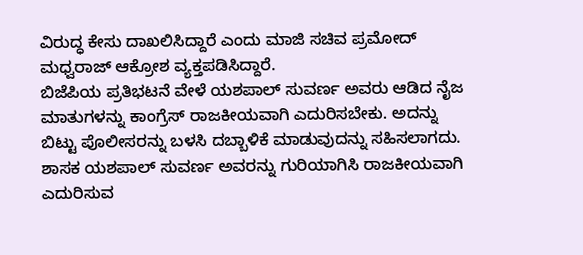ವಿರುದ್ಧ ಕೇಸು ದಾಖಲಿಸಿದ್ದಾರೆ ಎಂದು ಮಾಜಿ ಸಚಿವ ಪ್ರಮೋದ್ ಮಧ್ವರಾಜ್ ಆಕ್ರೋಶ ವ್ಯಕ್ತಪಡಿಸಿದ್ದಾರೆ.
ಬಿಜೆಪಿಯ ಪ್ರತಿಭಟನೆ ವೇಳೆ ಯಶಪಾಲ್ ಸುವರ್ಣ ಅವರು ಆಡಿದ ನೈಜ ಮಾತುಗಳನ್ನು ಕಾಂಗ್ರೆಸ್ ರಾಜಕೀಯವಾಗಿ ಎದುರಿಸಬೇಕು. ಅದನ್ನು ಬಿಟ್ಟು ಪೊಲೀಸರನ್ನು ಬಳಸಿ ದಬ್ಬಾಳಿಕೆ ಮಾಡುವುದನ್ನು ಸಹಿಸಲಾಗದು.
ಶಾಸಕ ಯಶಪಾಲ್ ಸುವರ್ಣ ಅವರನ್ನು ಗುರಿಯಾಗಿಸಿ ರಾಜಕೀಯವಾಗಿ ಎದುರಿಸುವ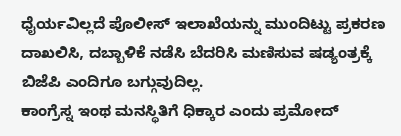ಧೈರ್ಯವಿಲ್ಲದೆ ಪೊಲೀಸ್ ಇಲಾಖೆಯನ್ನು ಮುಂದಿಟ್ಟು ಪ್ರಕರಣ ದಾಖಲಿಸಿ, ದಬ್ಬಾಳಿಕೆ ನಡೆಸಿ ಬೆದರಿಸಿ ಮಣಿಸುವ ಷಡ್ಯಂತ್ರಕ್ಕೆ ಬಿಜೆಪಿ ಎಂದಿಗೂ ಬಗ್ಗುವುದಿಲ್ಲ.
ಕಾಂಗ್ರೆಸ್ನ ಇಂಥ ಮನಸ್ಥಿತಿಗೆ ಧಿಕ್ಕಾರ ಎಂದು ಪ್ರಮೋದ್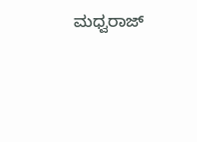ಮಧ್ವರಾಜ್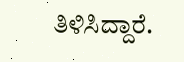ತಿಳಿಸಿದ್ದಾರೆ.